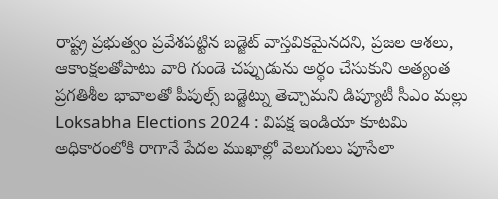రాష్ట్ర ప్రభుత్వం ప్రవేశపట్టిన బడ్జెట్ వాస్తవికమైనదని, ప్రజల ఆశలు, ఆకాంక్షలతోపాటు వారి గుండె చప్పుడును అర్థం చేసుకుని అత్యంత ప్రగతిశీల భావాలతో పీపుల్స్ బడ్జెట్ను తెచ్చామని డిప్యూటీ సీఎం మల్లు
Loksabha Elections 2024 : విపక్ష ఇండియా కూటమి అధికారంలోకి రాగానే పేదల ముఖాల్లో వెలుగులు పూసేలా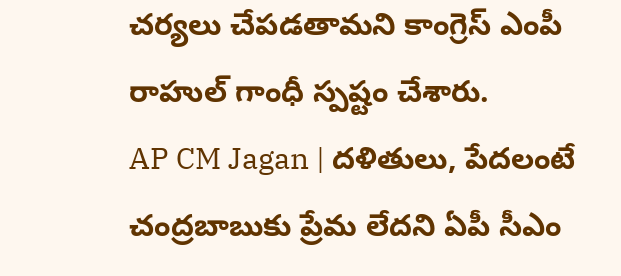చర్యలు చేపడతామని కాంగ్రెస్ ఎంపీ రాహుల్ గాంధీ స్పష్టం చేశారు.
AP CM Jagan | దళితులు, పేదలంటే చంద్రబాబుకు ప్రేమ లేదని ఏపీ సీఎం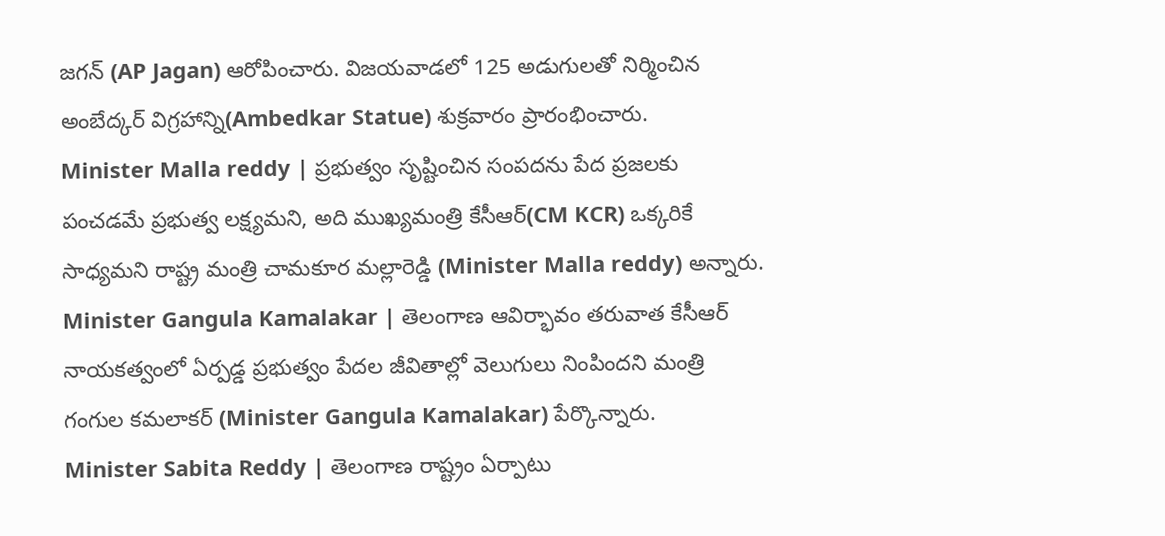జగన్ (AP Jagan) ఆరోపించారు. విజయవాడలో 125 అడుగులతో నిర్మించిన అంబేద్కర్ విగ్రహాన్ని(Ambedkar Statue) శుక్రవారం ప్రారంభించారు.
Minister Malla reddy | ప్రభుత్వం సృష్టించిన సంపదను పేద ప్రజలకు పంచడమే ప్రభుత్వ లక్ష్యమని, అది ముఖ్యమంత్రి కేసీఆర్(CM KCR) ఒక్కరికే సాధ్యమని రాష్ట్ర మంత్రి చామకూర మల్లారెడ్డి (Minister Malla reddy) అన్నారు.
Minister Gangula Kamalakar | తెలంగాణ ఆవిర్భావం తరువాత కేసీఆర్ నాయకత్వంలో ఏర్పడ్డ ప్రభుత్వం పేదల జీవితాల్లో వెలుగులు నింపిందని మంత్రి గంగుల కమలాకర్ (Minister Gangula Kamalakar) పేర్కొన్నారు.
Minister Sabita Reddy | తెలంగాణ రాష్ట్రం ఏర్పాటు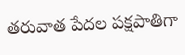తరువాత పేదల పక్షపాతిగా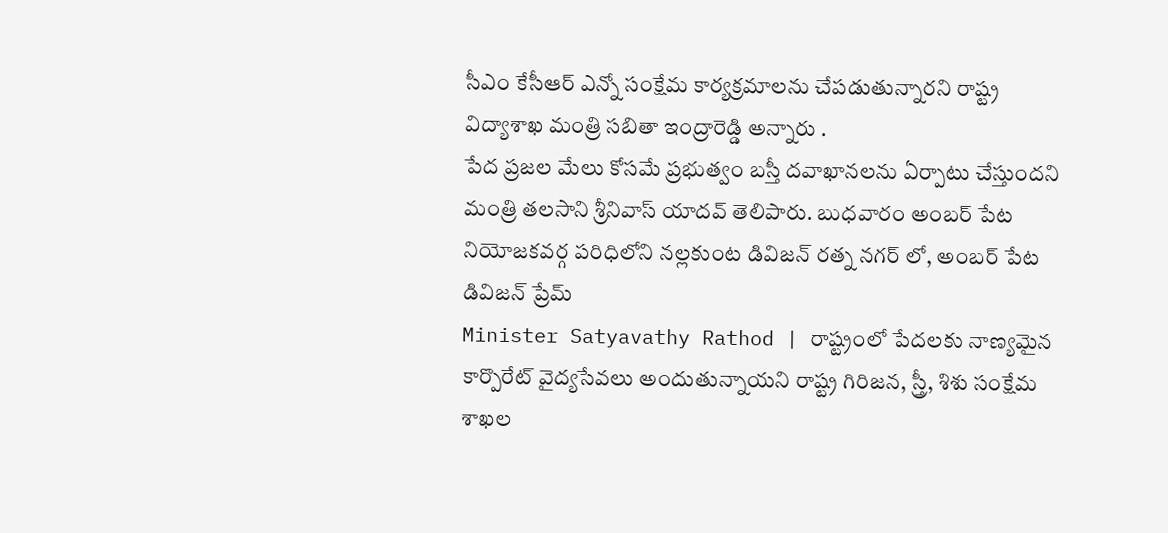సీఎం కేసీఆర్ ఎన్నో సంక్షేమ కార్యక్రమాలను చేపడుతున్నారని రాష్ట్ర విద్యాశాఖ మంత్రి సబితా ఇంద్రారెడ్డి అన్నారు .
పేద ప్రజల మేలు కోసమే ప్రభుత్వం బస్తీ దవాఖానలను ఏర్పాటు చేస్తుందని మంత్రి తలసాని శ్రీనివాస్ యాదవ్ తెలిపారు. బుధవారం అంబర్ పేట నియోజకవర్గ పరిధిలోని నల్లకుంట డివిజన్ రత్న నగర్ లో, అంబర్ పేట డివిజన్ ప్రేమ్
Minister Satyavathy Rathod | రాష్ట్రంలో పేదలకు నాణ్యమైన కార్పొరేట్ వైద్యసేవలు అందుతున్నాయని రాష్ట్ర గిరిజన, స్త్రీ, శిశు సంక్షేమ శాఖల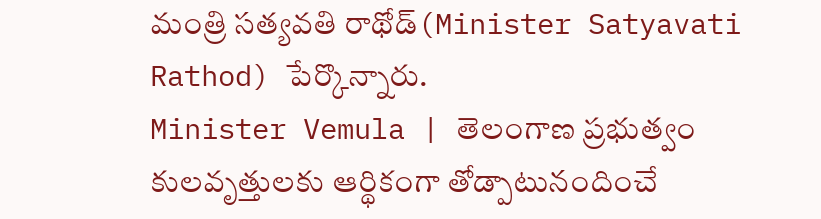మంత్రి సత్యవతి రాథోడ్(Minister Satyavati Rathod) పేర్కొన్నారు.
Minister Vemula | తెలంగాణ ప్రభుత్వం కులవృత్తులకు ఆర్థికంగా తోడ్పాటునందించే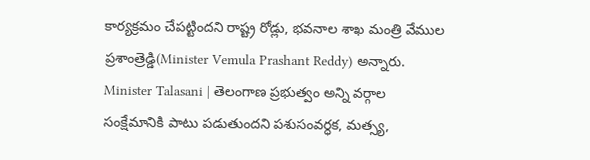కార్యక్రమం చేపట్టిందని రాష్ట్ర రోడ్లు, భవనాల శాఖ మంత్రి వేముల ప్రశాంత్రెడ్డి(Minister Vemula Prashant Reddy) అన్నారు.
Minister Talasani | తెలంగాణ ప్రభుత్వం అన్ని వర్గాల సంక్షేమానికి పాటు పడుతుందని పశుసంవర్ధక, మత్స్య,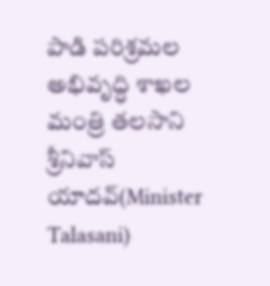పాడి పరిశ్రమల అభివృద్ధి శాఖల మంత్రి తలసాని శ్రీనివాస్ యాదవ్(Minister Talasani)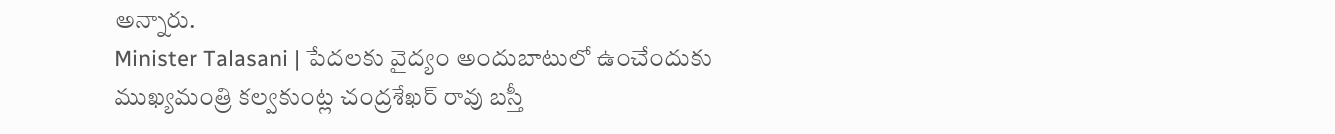అన్నారు.
Minister Talasani | పేదలకు వైద్యం అందుబాటులో ఉంచేందుకు ముఖ్యమంత్రి కల్వకుంట్ల చంద్రశేఖర్ రావు బస్తీ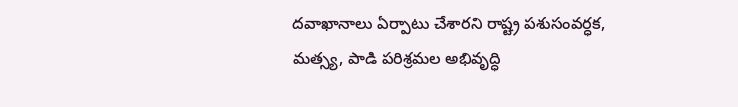దవాఖానాలు ఏర్పాటు చేశారని రాష్ట్ర పశుసంవర్ధక, మత్స్య, పాడి పరిశ్రమల అభివృద్ధి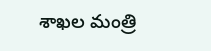శాఖల మంత్రి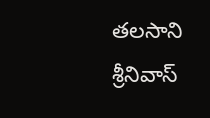తలసాని శ్రీనివాస్